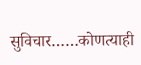सुविचार……कोणत्याही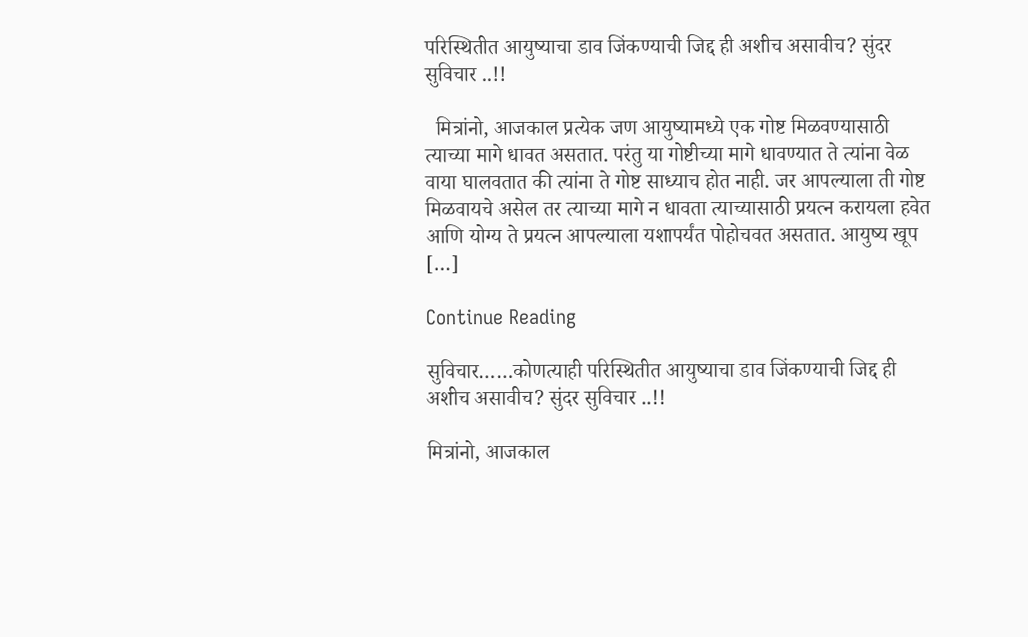परिस्थितीत आयुष्याचा डाव जिंकण्याची जिद्द ही अशीच असावीच? सुंदर सुविचार ..!!

  मित्रांनो, आजकाल प्रत्येक जण आयुष्यामध्ये एक गोष्ट मिळवण्यासाठी त्याच्या मागे धावत असतात. परंतु या गोष्टीच्या मागे धावण्यात ते त्यांना वेळ वाया घालवतात की त्यांना ते गोष्ट साध्याच होत नाही. जर आपल्याला ती गोष्ट मिळवायचे असेल तर त्याच्या मागे न धावता त्याच्यासाठी प्रयत्न करायला हवेत आणि योग्य ते प्रयत्न आपल्याला यशापर्यंत पोहोचवत असतात. आयुष्य खूप […]

Continue Reading

सुविचार……कोणत्याही परिस्थितीत आयुष्याचा डाव जिंकण्याची जिद्द ही अशीच असावीच? सुंदर सुविचार ..!!

मित्रांनो, आजकाल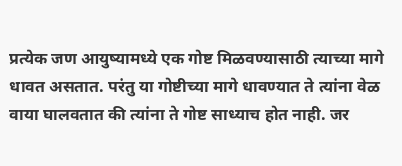प्रत्येक जण आयुष्यामध्ये एक गोष्ट मिळवण्यासाठी त्याच्या मागे धावत असतात. परंतु या गोष्टीच्या मागे धावण्यात ते त्यांना वेळ वाया घालवतात की त्यांना ते गोष्ट साध्याच होत नाही. जर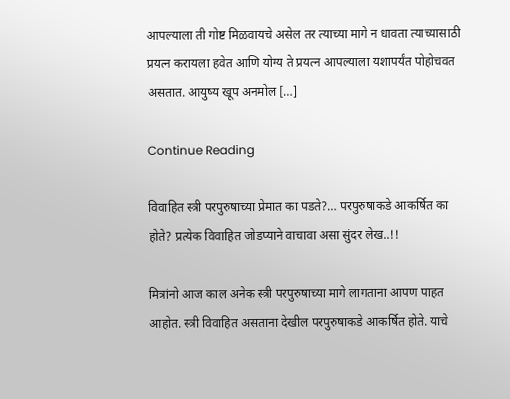आपल्याला ती गोष्ट मिळवायचे असेल तर त्याच्या मागे न धावता त्याच्यासाठी प्रयत्न करायला हवेत आणि योग्य ते प्रयत्न आपल्याला यशापर्यंत पोहोचवत असतात. आयुष्य खूप अनमोल […]

Continue Reading

विवाहित स्त्री परपुरुषाच्या प्रेमात का पडते?… परपुरुषाकडे आकर्षित का होते? प्रत्येक विवाहित जोडप्याने वाचावा असा सुंदर लेख..!!

मित्रांनो आज काल अनेक स्त्री परपुरुषाच्या मागे लागताना आपण पाहत आहोत. स्त्री विवाहित असताना देखील परपुरुषाकडे आकर्षित होते. याचे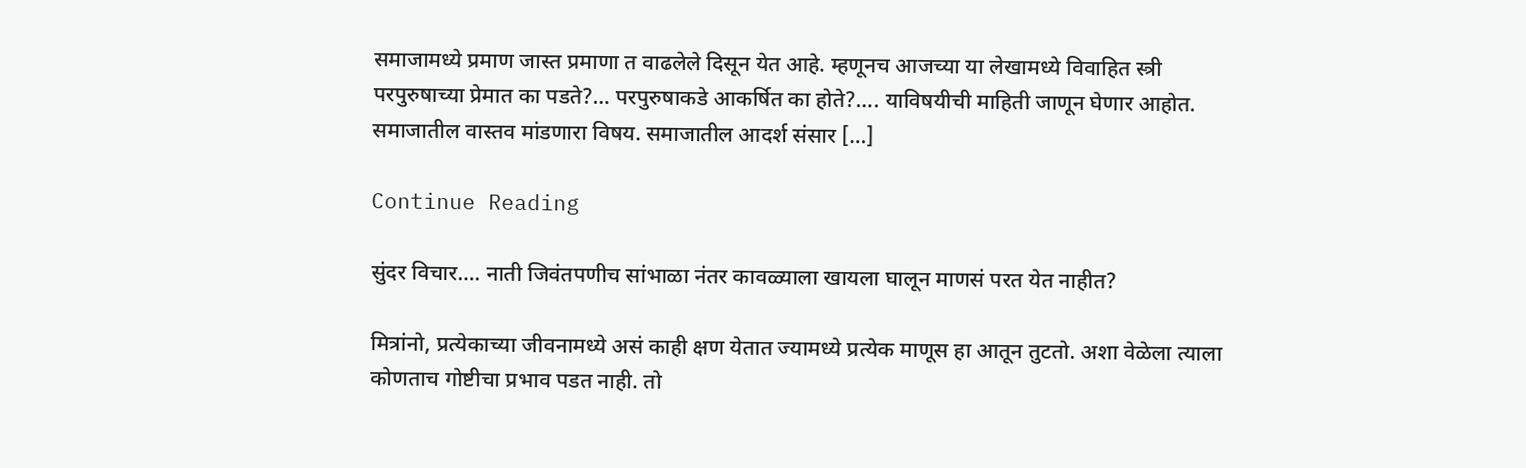समाजामध्ये प्रमाण जास्त प्रमाणा त वाढलेले दिसून येत आहे. म्हणूनच आजच्या या लेखामध्ये विवाहित स्त्री परपुरुषाच्या प्रेमात का पडते?… परपुरुषाकडे आकर्षित का होते?…. याविषयीची माहिती जाणून घेणार आहोत.   समाजातील वास्तव मांडणारा विषय. समाजातील आदर्श संसार […]

Continue Reading

सुंदर विचार…. नाती जिवंतपणीच सांभाळा नंतर कावळ्याला खायला घालून माणसं परत येत नाहीत?

मित्रांनो, प्रत्येकाच्या जीवनामध्ये असं काही क्षण येतात ज्यामध्ये प्रत्येक माणूस हा आतून तुटतो. अशा वेळेला त्याला कोणताच गोष्टीचा प्रभाव पडत नाही. तो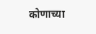कोणाच्या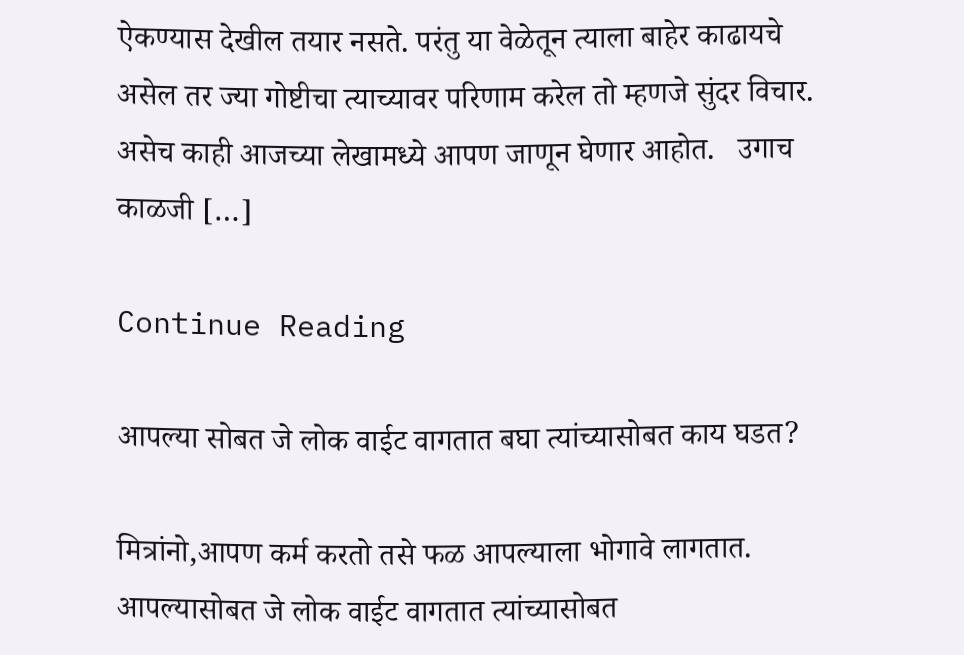ऐकण्यास देखील तयार नसते. परंतु या वेळेतून त्याला बाहेर काढायचे असेल तर ज्या गोष्टीचा त्याच्यावर परिणाम करेल तो म्हणजे सुंदर विचार. असेच काही आजच्या लेखामध्ये आपण जाणून घेणार आहोत.   उगाच काळजी […]

Continue Reading

आपल्या सोबत जे लोक वाईट वागतात बघा त्यांच्यासोबत काय घडत?

मित्रांनो,आपण कर्म करतो तसे फळ आपल्याला भोगावे लागतात. आपल्यासोबत जे लोक वाईट वागतात त्यांच्यासोबत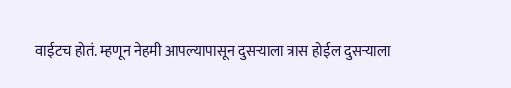वाईटच होतं. म्हणून नेहमी आपल्यापासून दुसऱ्याला त्रास होईल दुसऱ्याला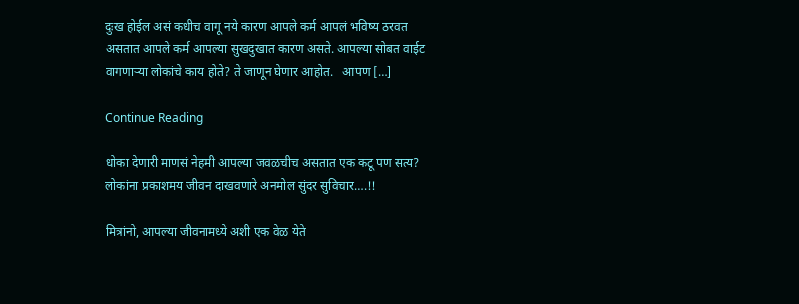दुःख होईल असं कधीच वागू नये कारण आपले कर्म आपलं भविष्य ठरवत असतात आपले कर्म आपल्या सुखदुखात कारण असते. आपल्या सोबत वाईट वागणाऱ्या लोकांचे काय होते? ते जाणून घेणार आहोत.   आपण […]

Continue Reading

धोका देणारी माणसं नेहमी आपल्या जवळचीच असतात एक कटू पण सत्य? लोकांना प्रकाशमय जीवन दाखवणारे अनमोल सुंदर सुविचार….!!

मित्रांनो, आपल्या जीवनामध्ये अशी एक वेळ येते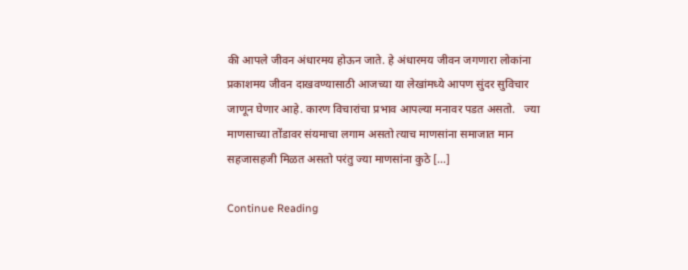की आपले जीवन अंधारमय होऊन जाते. हे अंधारमय जीवन जगणारा लोकांना प्रकाशमय जीवन दाखवण्यासाठी आजच्या या लेखांमध्ये आपण सुंदर सुविचार जाणून घेणार आहे. कारण विचारांचा प्रभाव आपल्या मनावर पडत असतो.   ज्या माणसाच्या तोंडावर संयमाचा लगाम असतो त्याच माणसांना समाजात मान सहजासहजी मिळत असतो परंतु ज्या माणसांना कुठे […]

Continue Reading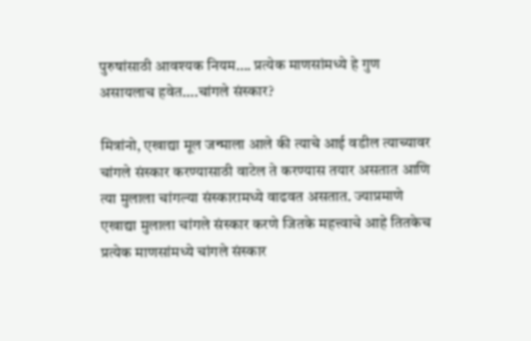पुरुषांसाठी आवश्यक नियम…. प्रत्येक माणसांमध्ये हे गुण असायलाच हवेत….चांगले संस्कार?

मित्रांनो, एखाद्या मूल जन्माला आले की त्याचे आई वडील त्याच्यावर चांगले संस्कार करण्यासाठी वाटेल ते करण्यास तयार असतात आणि त्या मुलाला चांगल्या संस्कारामध्ये वाढवत असतात. ज्याप्रमाणे एखाद्या मुलाला चांगले संस्कार करणे जितके महत्त्वाचे आहे तितकेच प्रत्येक माणसांमध्ये चांगले संस्कार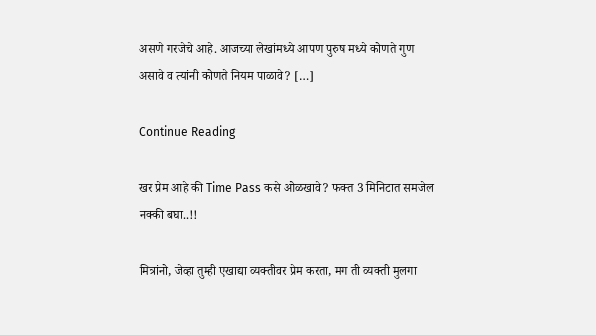असणे गरजेचे आहे. आजच्या लेखांमध्ये आपण पुरुष मध्ये कोणते गुण असावे व त्यांनी कोणते नियम पाळावे? […]

Continue Reading

खर प्रेम आहे की Time Pass कसे ओळखावे? फक्त 3 मिनिटात समजेल नक्की बघा..!!

मित्रांनो, जेव्हा तुम्ही एखाद्या व्यक्तीवर प्रेम करता, मग ती व्यक्ती मुलगा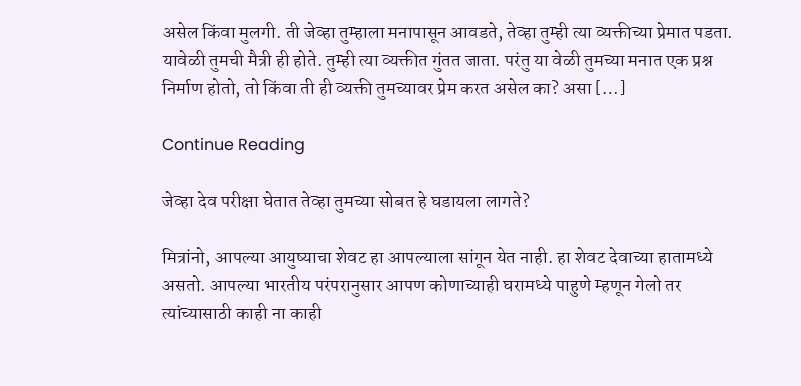असेल किंवा मुलगी. ती जेव्हा तुम्हाला मनापासून आवडते, तेव्हा तुम्ही त्या व्यक्तीच्या प्रेमात पडता. यावेळी तुमची मैत्री ही होते. तुम्ही त्या व्यक्तीत गुंतत जाता. परंतु या वेळी तुमच्या मनात एक प्रश्न निर्माण होतो, तो किंवा ती ही व्यक्ती तुमच्यावर प्रेम करत असेल का? असा […]

Continue Reading

जेव्हा देव परीक्षा घेतात तेव्हा तुमच्या सोबत हे घडायला लागते?

मित्रांनो, आपल्या आयुष्याचा शेवट हा आपल्याला सांगून येत नाही. हा शेवट देवाच्या हातामध्ये असतो. आपल्या भारतीय परंपरानुसार आपण कोणाच्याही घरामध्ये पाहुणे म्हणून गेलो तर त्यांच्यासाठी काही ना काही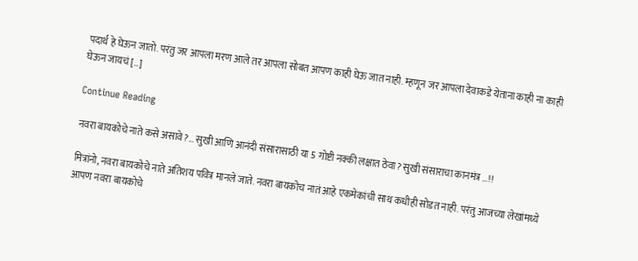पदार्थ हे घेऊन जातो. परंतु जर आपला मरण आले तर आपला सोबत आपण काही घेऊ जात नाही. म्हणून जर आपला देवाकडे येताना काही ना काही घेऊन जायचं […]

Continue Reading

नवरा बायकोचे नाते कसे असावे?… सुखी आणि आनंदी संसारासाठी या 5 गोष्टी नक्की लक्षात ठेवा? सुखी संसाराचा कानमंत्र …!!

मित्रांनो, नवरा बायकोचे नाते अतिशय पवित्र मानले जाते. नवरा बायकोच नातं आहे एकमेकांची साथ कधीही सोडत नाही. परंतु आजच्या लेखांमध्ये आपण नवरा बायकोचे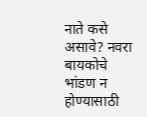नाते कसे असावे? नवरा बायकोचे भांडण न होण्यासाठी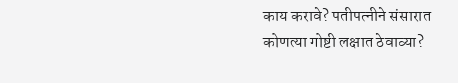काय करावे? पतीपत्नीने संसारात कोणत्या गोष्टी लक्षात ठेवाव्या?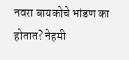नवरा बायकोचे भांडण का होतात? नेहमी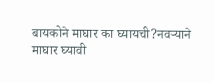बायकोने माघार का घ्यायची?नवऱ्याने माघार घ्यावी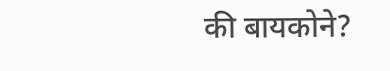की बायकोने?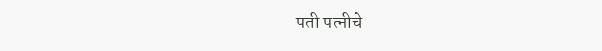पती पत्नीचे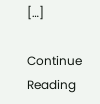[…]

Continue Reading